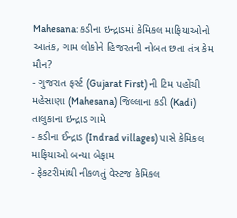Mahesana: કડીના ઇન્દ્રાડમાં કેમિકલ માફિયાઓનો આતંક, ગામ લોકોને હિજરતની નોબત છતા તંત્ર કેમ મૌન?
- ગુજરાત ફર્સ્ટ (Gujarat First) ની ટિમ પહોંચી મહેસાણા (Mahesana) જિલ્લાના કડી (Kadi) તાલુકાના ઇન્દ્રાડ ગામે
- કડીના ઈન્દ્રાડ (Indrad villages) પાસે કેમિકલ માફિયાઓ બન્યા બેફામ
- ફેકટરીમાંથી નીકળતું વેસ્ટજ કેમિકલ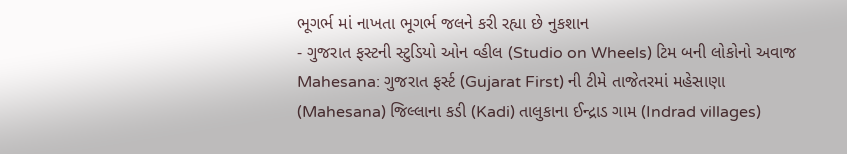ભૂગર્ભ માં નાખતા ભૂગર્ભ જલને કરી રહ્યા છે નુકશાન
- ગુજરાત ફસ્ટની સ્ટુડિયો ઓન વ્હીલ (Studio on Wheels) ટિમ બની લોકોનો અવાજ
Mahesana: ગુજરાત ફર્સ્ટ (Gujarat First) ની ટીમે તાજેતરમાં મહેસાણા (Mahesana) જિલ્લાના કડી (Kadi) તાલુકાના ઈન્દ્રાડ ગામ (Indrad villages)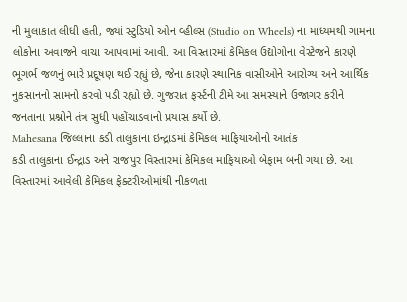ની મુલાકાત લીધી હતી, જ્યાં સ્ટુડિયો ઓન વ્હીલ્સ (Studio on Wheels) ના માધ્યમથી ગામના લોકોના અવાજને વાચા આપવામાં આવી. આ વિસ્તારમાં કેમિકલ ઉદ્યોગોના વેસ્ટેજને કારણે ભૂગર્ભ જળનું ભારે પ્રદૂષણ થઈ રહ્યું છે, જેના કારણે સ્થાનિક વાસીઓને આરોગ્ય અને આર્થિક નુકસાનનો સામનો કરવો પડી રહ્યો છે. ગુજરાત ફર્સ્ટની ટીમે આ સમસ્યાને ઉજાગર કરીને જનતાના પ્રશ્નોને તંત્ર સુધી પહોંચાડવાનો પ્રયાસ કર્યો છે.
Mahesana જિલ્લાના કડી તાલુકાના ઇન્દ્રાડમાં કેમિકલ માફિયાઓનો આતંક
કડી તાલુકાના ઈન્દ્રાડ અને રાજપુર વિસ્તારમાં કેમિકલ માફિયાઓ બેફામ બની ગયા છે. આ વિસ્તારમાં આવેલી કેમિકલ ફેક્ટરીઓમાંથી નીકળતા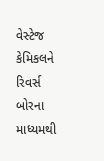વેસ્ટેજ કેમિકલને રિવર્સ બોરના માધ્યમથી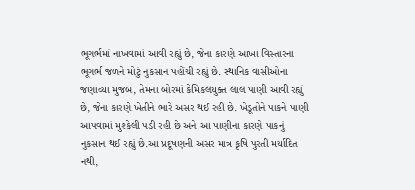ભૂગર્ભમાં નાખવામાં આવી રહ્યું છે, જેના કારણે આખા વિસ્તારના ભૂગર્ભ જળને મોટું નુકસાન પહોંચી રહ્યું છે. સ્થાનિક વાસીઓના જણાવ્યા મુજબ, તેમના બોરમાં કેમિકલયુક્ત લાલ પાણી આવી રહ્યું છે, જેના કારણે ખેતીને ભારે અસર થઈ રહી છે. ખેડૂતોને પાકને પાણી આપવામાં મુશ્કેલી પડી રહી છે અને આ પાણીના કારણે પાકનું નુકસાન થઈ રહ્યું છે.આ પ્રદૂષણની અસર માત્ર કૃષિ પુરતી મર્યાદિત નથી,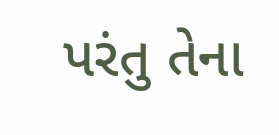પરંતુ તેના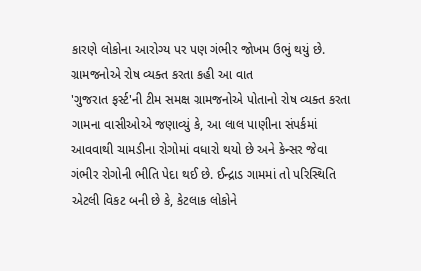કારણે લોકોના આરોગ્ય પર પણ ગંભીર જોખમ ઉભું થયું છે.
ગ્રામજનોએ રોષ વ્યક્ત કરતા કહી આ વાત
'ગુજરાત ફર્સ્ટ'ની ટીમ સમક્ષ ગ્રામજનોએ પોતાનો રોષ વ્યક્ત કરતા ગામના વાસીઓએ જણાવ્યું કે, આ લાલ પાણીના સંપર્કમાં આવવાથી ચામડીના રોગોમાં વધારો થયો છે અને કેન્સર જેવા ગંભીર રોગોની ભીતિ પેદા થઈ છે. ઈન્દ્રાડ ગામમાં તો પરિસ્થિતિ એટલી વિકટ બની છે કે, કેટલાક લોકોને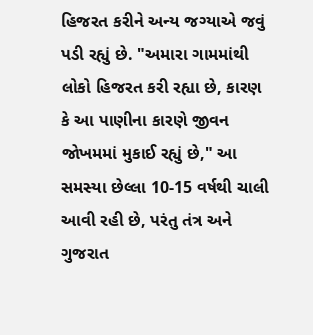હિજરત કરીને અન્ય જગ્યાએ જવું પડી રહ્યું છે. "અમારા ગામમાંથી લોકો હિજરત કરી રહ્યા છે, કારણ કે આ પાણીના કારણે જીવન જોખમમાં મુકાઈ રહ્યું છે," આ સમસ્યા છેલ્લા 10-15 વર્ષથી ચાલી આવી રહી છે, પરંતુ તંત્ર અને ગુજરાત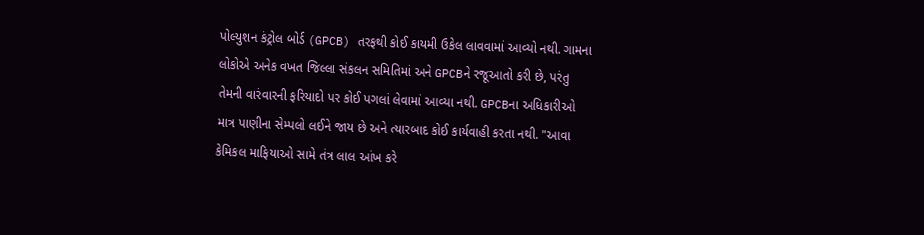પોલ્યુશન કંટ્રોલ બોર્ડ (GPCB) તરફથી કોઈ કાયમી ઉકેલ લાવવામાં આવ્યો નથી. ગામના લોકોએ અનેક વખત જિલ્લા સંકલન સમિતિમાં અને GPCBને રજૂઆતો કરી છે, પરંતુ તેમની વારંવારની ફરિયાદો પર કોઈ પગલાં લેવામાં આવ્યા નથી. GPCBના અધિકારીઓ માત્ર પાણીના સેમ્પલો લઈને જાય છે અને ત્યારબાદ કોઈ કાર્યવાહી કરતા નથી. "આવા કેમિકલ માફિયાઓ સામે તંત્ર લાલ આંખ કરે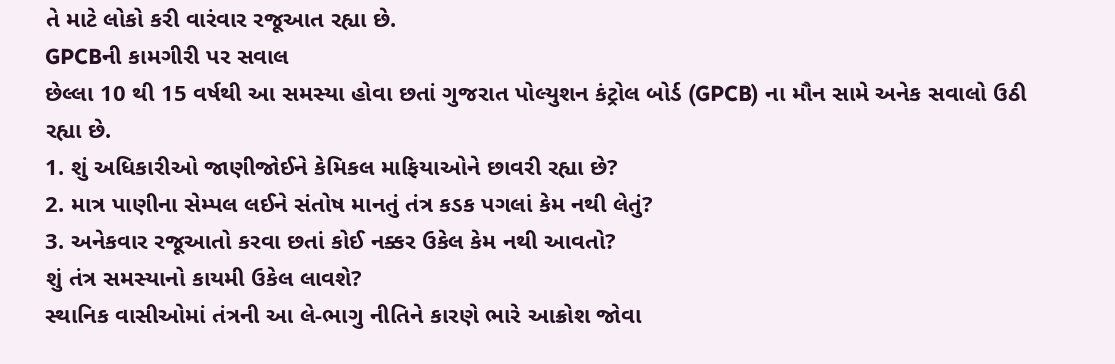તે માટે લોકો કરી વારંવાર રજૂઆત રહ્યા છે.
GPCBની કામગીરી પર સવાલ
છેલ્લા 10 થી 15 વર્ષથી આ સમસ્યા હોવા છતાં ગુજરાત પોલ્યુશન કંટ્રોલ બોર્ડ (GPCB) ના મૌન સામે અનેક સવાલો ઉઠી રહ્યા છે.
1. શું અધિકારીઓ જાણીજોઈને કેમિકલ માફિયાઓને છાવરી રહ્યા છે?
2. માત્ર પાણીના સેમ્પલ લઈને સંતોષ માનતું તંત્ર કડક પગલાં કેમ નથી લેતું?
3. અનેકવાર રજૂઆતો કરવા છતાં કોઈ નક્કર ઉકેલ કેમ નથી આવતો?
શું તંત્ર સમસ્યાનો કાયમી ઉકેલ લાવશે?
સ્થાનિક વાસીઓમાં તંત્રની આ લે-ભાગુ નીતિને કારણે ભારે આક્રોશ જોવા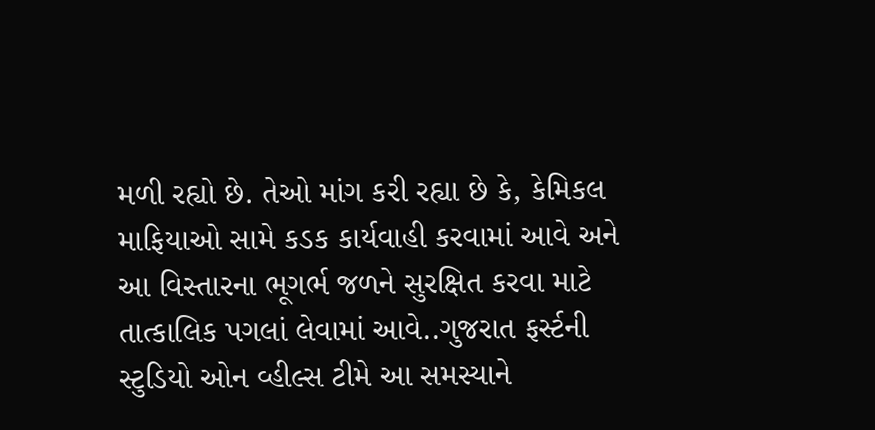મળી રહ્યો છે. તેઓ માંગ કરી રહ્યા છે કે, કેમિકલ માફિયાઓ સામે કડક કાર્યવાહી કરવામાં આવે અને આ વિસ્તારના ભૂગર્ભ જળને સુરક્ષિત કરવા માટે તાત્કાલિક પગલાં લેવામાં આવે..ગુજરાત ફર્સ્ટની સ્ટુડિયો ઓન વ્હીલ્સ ટીમે આ સમસ્યાને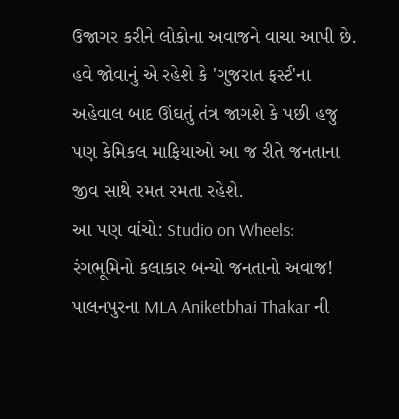ઉજાગર કરીને લોકોના અવાજને વાચા આપી છે. હવે જોવાનું એ રહેશે કે 'ગુજરાત ફર્સ્ટ'ના અહેવાલ બાદ ઊંઘતું તંત્ર જાગશે કે પછી હજુ પણ કેમિકલ માફિયાઓ આ જ રીતે જનતાના જીવ સાથે રમત રમતા રહેશે.
આ પણ વાંચો: Studio on Wheels: રંગભૂમિનો કલાકાર બન્યો જનતાનો અવાજ! પાલનપુરના MLA Aniketbhai Thakar ની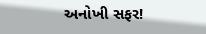અનોખી સફર!